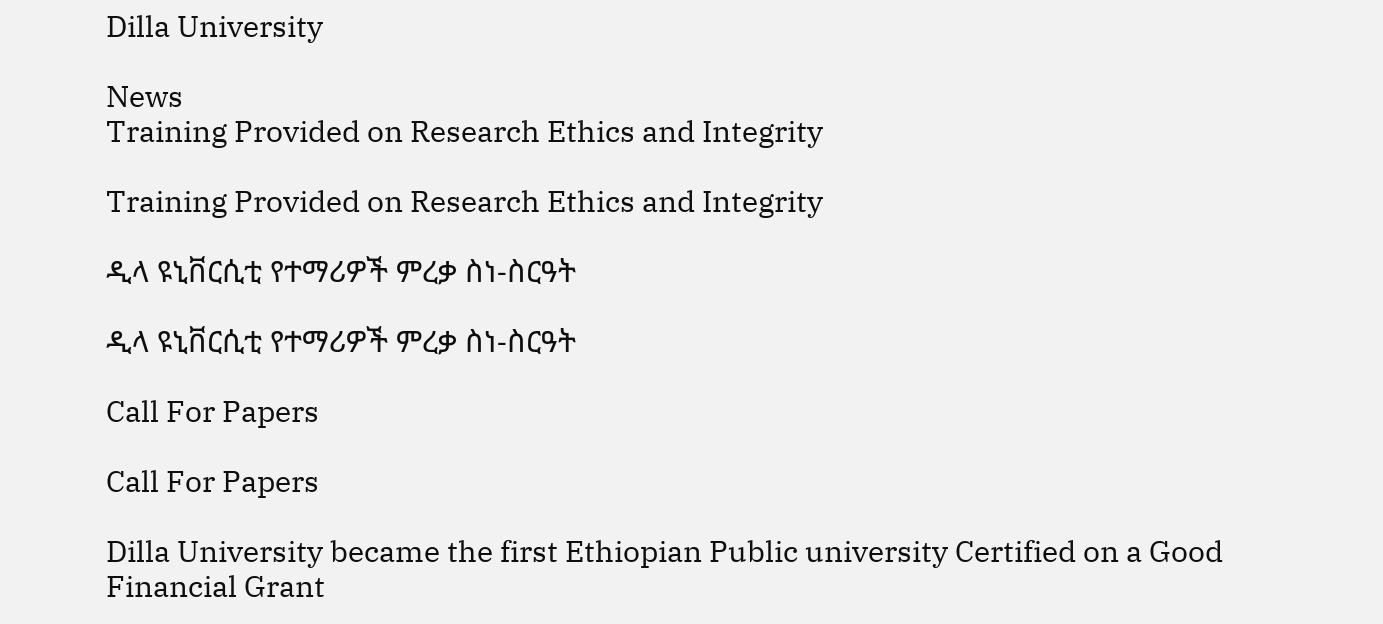Dilla University

News
Training Provided on Research Ethics and Integrity

Training Provided on Research Ethics and Integrity

ዲላ ዩኒቨርሲቲ የተማሪዎች ምረቃ ስነ-ስርዓት

ዲላ ዩኒቨርሲቲ የተማሪዎች ምረቃ ስነ-ስርዓት

Call For Papers

Call For Papers

Dilla University became the first Ethiopian Public university Certified on a Good Financial Grant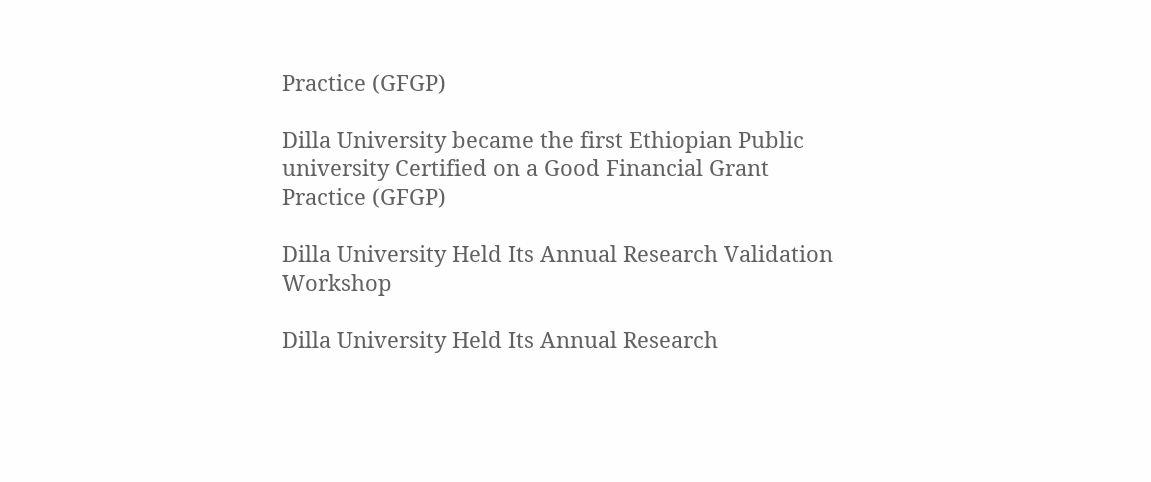Practice (GFGP)

Dilla University became the first Ethiopian Public university Certified on a Good Financial Grant Practice (GFGP)

Dilla University Held Its Annual Research Validation Workshop

Dilla University Held Its Annual Research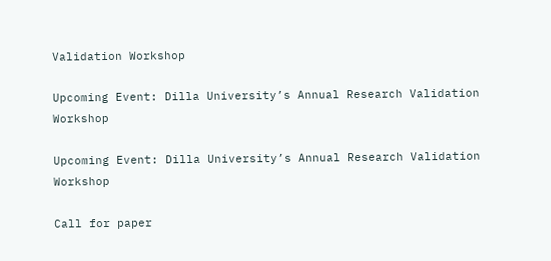Validation Workshop

Upcoming Event: Dilla University’s Annual Research Validation Workshop

Upcoming Event: Dilla University’s Annual Research Validation Workshop

Call for paper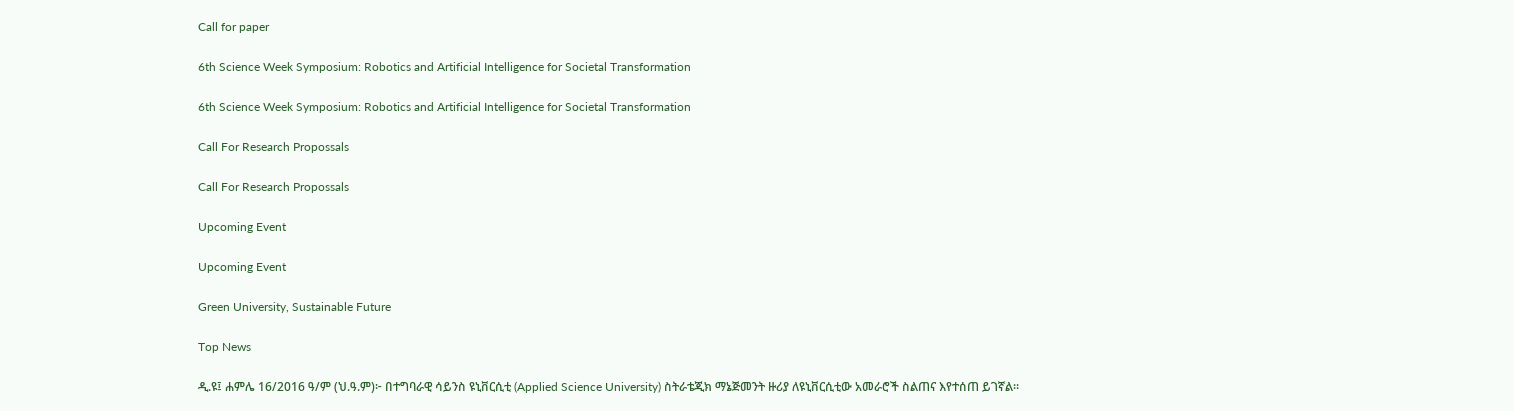Call for paper

6th Science Week Symposium: Robotics and Artificial Intelligence for Societal Transformation

6th Science Week Symposium: Robotics and Artificial Intelligence for Societal Transformation

Call For Research Propossals

Call For Research Propossals

Upcoming Event

Upcoming Event

Green University, Sustainable Future

Top News

ዲ.ዩ፤ ሐምሌ 16/2016 ዓ/ም (ህ.ዓ.ም)፦ በተግባራዊ ሳይንስ ዩኒቨርሲቲ (Applied Science University) ስትራቴጂክ ማኔጅመንት ዙሪያ ለዩኒቨርሲቲው አመራሮች ስልጠና እየተሰጠ ይገኛል።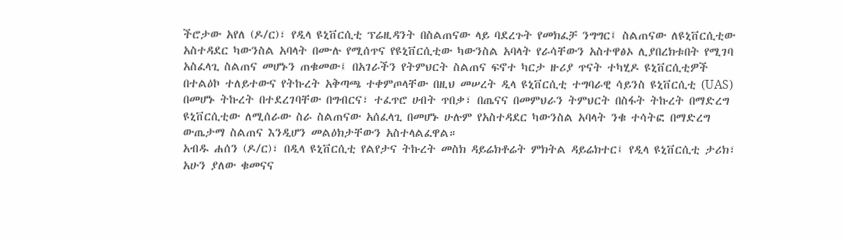ችሮታው አየለ (ዶ/ር)፣ የዲላ ዩኒቨርሲቲ ፕሬዚዳንት በስልጠናው ላይ ባደረጉት የመክፈቻ ንግግር፤ ስልጠናው ለዩኒቨርሲቲው አስተዳደር ካውንስል አባላት በሙሉ የሚሰጥና የዩኒቨርሲቲው ካውንስል አባላት የራሳቸውን አስተዋፅኦ ሊያበረክቱበት የሚገባ አስፈላጊ ስልጠና መሆኑን ጠቁመው፤ በአገራችን የትምህርት ስልጠና ፍኖተ ካርታ ዙሪያ ጥናት ተካሂዶ ዩኒቨርሲቲዎች በተልዕኮ ተለይተውና የትኩረት አቅጣጫ ተቀምጦላቸው በዚህ መሠረት ዲላ ዩኒቨርሲቲ ተግባራዊ ሳይንስ ዩኒቨርሲቲ (UAS) በመሆኑ ትኩረት በተደረገባቸው በግብርና፣ ተፈጥሮ ሀብት ጥበቃ፣ በጤናና በመምህራን ትምህርት በስፋት ትኩረት በማድረግ ዩኒቨርሲቲው ለሚሰራው ስራ ስልጠናው አሰፈላጊ በመሆኑ ሁሉም የአስተዳደር ካውንስል አባላት ንቁ ተሳትፎ በማድረግ ውጤታማ ስልጠና እንዲሆን መልዕክታቸውን አስተላልፈዋል።
አብዱ ሐሰን (ዶ/ር)፣ በዲላ ዩኒቨርሲቲ የልየታና ትኩረት መስክ ዳይሬክቶሬት ምክትል ዳይሬክተር፤ የዲላ ዩኒቨርሲቲ ታሪክ፣ አሁን ያለው ቁመናና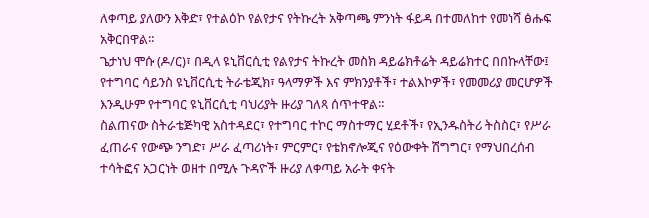ለቀጣይ ያለውን እቅድ፣ የተልዕኮ የልየታና የትኩረት አቅጣጫ ምንነት ፋይዳ በተመለከተ የመነሻ ፅሑፍ አቅርበዋል።
ጌታነህ ሞሱ (ዶ/ር)፣ በዲላ ዩኒቨርሲቲ የልየታና ትኩረት መስክ ዳይሬክቶሬት ዳይሬክተር በበኩላቸው፤ የተግባር ሳይንስ ዩኒቨርሲቲ ትራቴጂክ፣ ዓላማዎች እና ምክንያቶች፣ ተልእኮዎች፣ የመመሪያ መርሆዎች እንዲሁም የተግባር ዩኒቨርሲቲ ባህሪያት ዙሪያ ገለጻ ሰጥተዋል።
ስልጠናው ስትራቴጅካዊ አስተዳደር፣ የተግባር ተኮር ማስተማር ሂደቶች፣ የኢንዱስትሪ ትስስር፣ የሥራ ፈጠራና የውጭ ንግድ፣ ሥራ ፈጣሪነት፣ ምርምር፣ የቴክኖሎጂና የዕውቀት ሽግግር፣ የማህበረሰብ ተሳትፎና አጋርነት ወዘተ በሚሉ ጉዳዮች ዙሪያ ለቀጣይ አራት ቀናት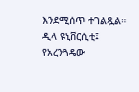እንደሚሰጥ ተገልጿል።
ዲላ ዩኒቨርሲቲ፤
የአረንጓዴው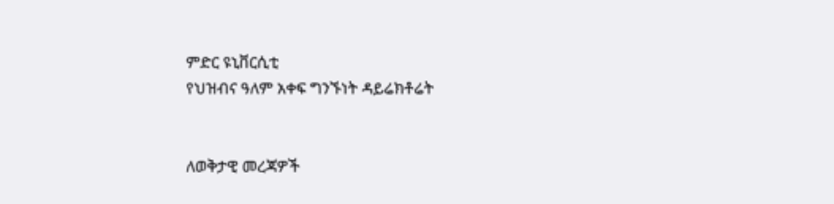ምድር ዩኒቨርሲቲ
የህዝብና ዓለም አቀፍ ግንኙነት ዳይሬክቶሬት


ለወቅታዊ መረጃዎች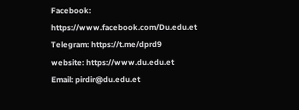Facebook:
https://www.facebook.com/Du.edu.et
Telegram: https://t.me/dprd9
website: https://www.du.edu.et
Email: pirdir@du.edu.et